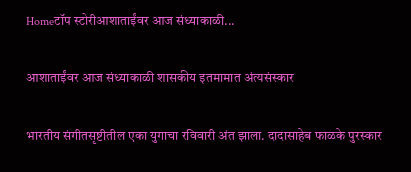Homeटॉप स्टोरीआशाताईंवर आज संध्याकाळी...

आशाताईंवर आज संध्याकाळी शासकीय इतमामात अंत्यसंस्कार

भारतीय संगीतसृष्टीतील एका युगाचा रविवारी अंत झाला. दादासाहेब फाळके पुरस्कार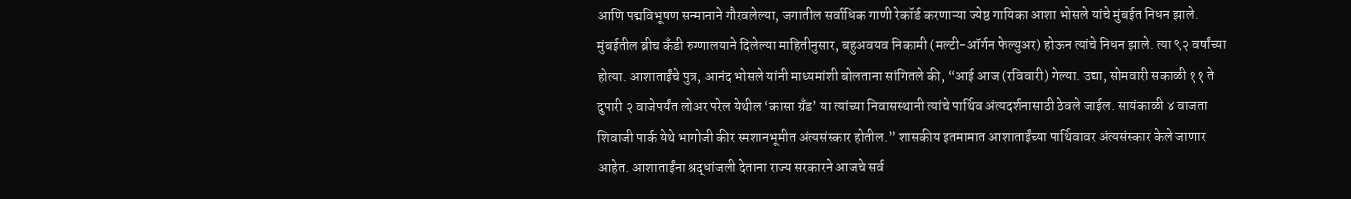आणि पद्मविभूषण सन्मानाने गौरवलेल्या, जगातील सर्वाधिक गाणी रेकॉर्ड करणाऱ्या ज्येष्ठ गायिका आशा भोसले यांचे मुंबईत निधन झाले. मुंबईतील ब्रीच कँडी रुग्णालयाने दिलेल्या माहितीनुसार, बहुअवयव निकामी (मल्टी-ऑर्गन फेल्युअर) होऊन त्यांचे निधन झाले. त्या ९२ वर्षांच्या होत्या. आशाताईंचे पुत्र, आनंद भोसले यांनी माध्यमांशी बोलताना सांगितले की, “आई आज (रविवारी) गेल्या. उद्या, सोमवारी सकाळी ११ ते दुपारी २ वाजेपर्यंत लोअर परेल येथील ‘कासा ग्रँड’ या त्यांच्या निवासस्थानी त्यांचे पार्थिव अंत्यदर्शनासाठी ठेवले जाईल. सायंकाळी ४ वाजता शिवाजी पार्क येथे भागोजी कीर स्मशानभूमीत अंत्यसंस्कार होतील.” शासकीय इतमामात आशाताईंच्या पार्थिवावर अंत्यसंस्कार केले जाणार आहेत. आशाताईंना श्रद्धांजली देताना राज्य सरकारने आजचे सर्व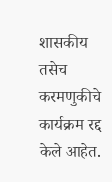शासकीय तसेच करमणुकीचे कार्यक्रम रद्द केले आहेत.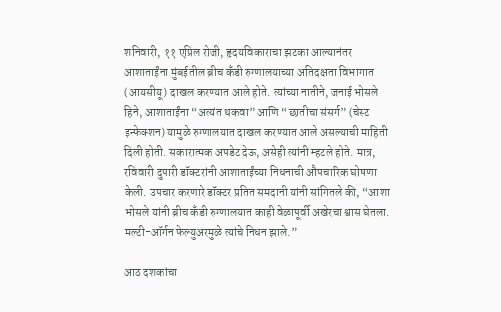शनिवारी, ११ एप्रिल रोजी, हृदयविकाराचा झटका आल्यानंतर आशाताईंना मुंबईतील ब्रीच कँडी रुग्णालयाच्या अतिदक्षता विभागात (आयसीयू) दाखल करण्यात आले होते. त्यांच्या नातीने, जनाई भोसले हिने, आशाताईंना “अत्यंत थकवा” आणि “छातीचा संसर्ग” (चेस्ट इन्फेक्शन) यामुळे रुग्णालयात दाखल करण्यात आले असल्याची माहिती दिली होती. सकारात्मक अपडेट देऊ, असेही त्यांनी म्हटले होते. मात्र, रविवारी दुपारी डॉक्टरांनी आशाताईंच्या निधनाची औपचारिक घोषणा केली. उपचार करणारे डॉक्टर प्रतित समदानी यांनी सांगितले की, “आशा भोसले यांनी ब्रीच कँडी रुग्णालयात काही वेळापूर्वी अखेरचा श्वास घेतला. मल्टी-ऑर्गन फेल्युअरमुळे त्यांचे निधन झाले.”

आठ दशकांचा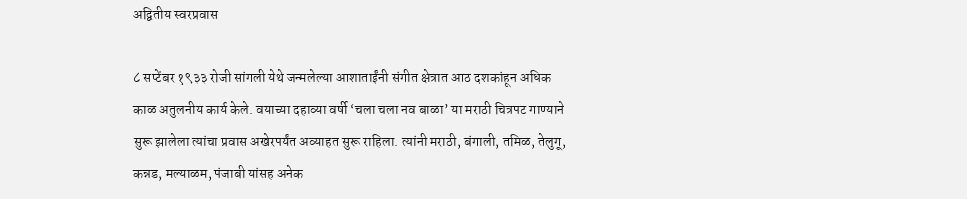अद्वितीय स्वरप्रवास

८ सप्टेंबर १९३३ रोजी सांगली येथे जन्मलेल्या आशाताईंनी संगीत क्षेत्रात आठ दशकांहून अधिक काळ अतुलनीय कार्य केले. वयाच्या दहाव्या वर्षी ‘चला चला नव बाळा’ या मराठी चित्रपट गाण्याने सुरू झालेला त्यांचा प्रवास अखेरपर्यंत अव्याहत सुरू राहिला. त्यांनी मराठी, बंगाली, तमिळ, तेलुगू, कन्नड, मल्याळम, पंजाबी यांसह अनेक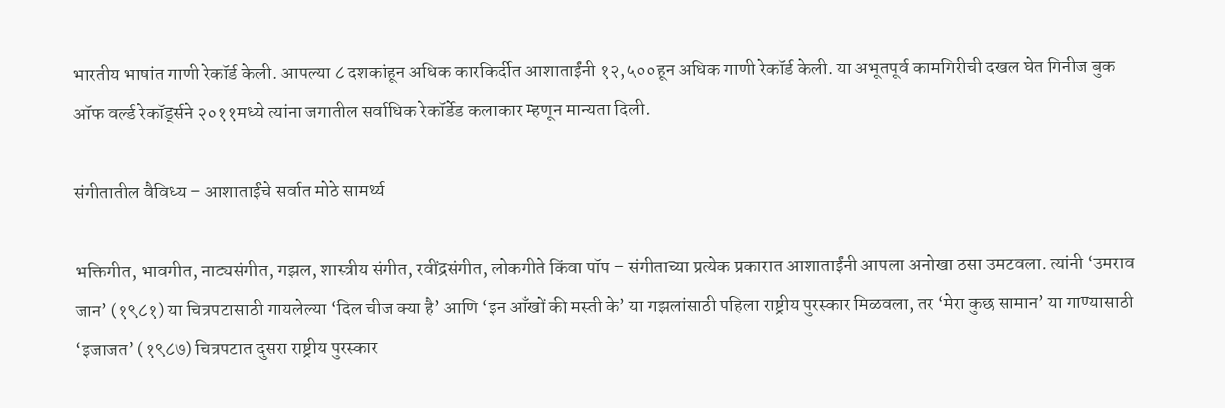भारतीय भाषांत गाणी रेकॉर्ड केली. आपल्या ८ दशकांहून अधिक कारकिर्दीत आशाताईंनी १२,५००हून अधिक गाणी रेकॉर्ड केली. या अभूतपूर्व कामगिरीची दखल घेत गिनीज बुक ऑफ वर्ल्ड रेकॉर्ड्सने २०११मध्ये त्यांना जगातील सर्वाधिक रेकॉर्डेड कलाकार म्हणून मान्यता दिली.

संगीतातील वैविध्य – आशाताईंचे सर्वात मोठे सामर्थ्य

भक्तिगीत, भावगीत, नाट्यसंगीत, गझल, शास्त्रीय संगीत, रवींद्रसंगीत, लोकगीते किंवा पॉप – संगीताच्या प्रत्येक प्रकारात आशाताईंनी आपला अनोखा ठसा उमटवला. त्यांनी ‘उमराव जान’ (१९८१) या चित्रपटासाठी गायलेल्या ‘दिल चीज क्या है’ आणि ‘इन आँखों की मस्ती के’ या गझलांसाठी पहिला राष्ट्रीय पुरस्कार मिळवला, तर ‘मेरा कुछ सामान’ या गाण्यासाठी ‘इजाजत’ (१९८७) चित्रपटात दुसरा राष्ट्रीय पुरस्कार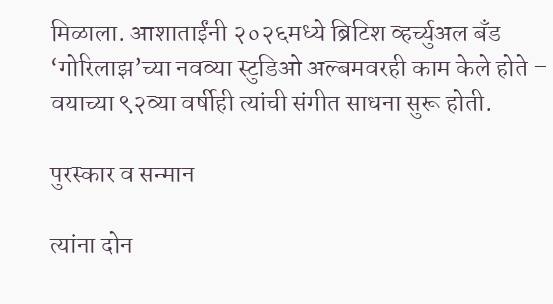मिळाला. आशाताईंनी २०२६मध्ये ब्रिटिश व्हर्च्युअल बँड ‘गोरिलाझ’च्या नवव्या स्टुडिओ अल्बमवरही काम केले होते – वयाच्या ९२व्या वर्षीही त्यांची संगीत साधना सुरू होती.

पुरस्कार व सन्मान

त्यांना दोन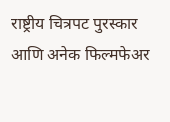राष्ट्रीय चित्रपट पुरस्कार आणि अनेक फिल्मफेअर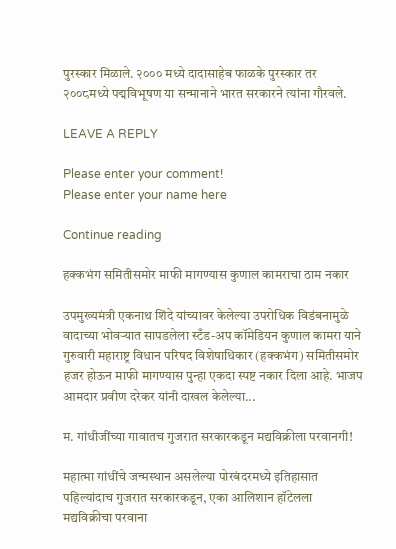पुरस्कार मिळाले. २००० मध्ये दादासाहेब फाळके पुरस्कार तर २००८मध्ये पद्मविभूषण या सन्मानाने भारत सरकारने त्यांना गौरवले.

LEAVE A REPLY

Please enter your comment!
Please enter your name here

Continue reading

हक्कभंग समितीसमोर माफी मागण्यास कुणाल कामराचा ठाम नकार

उपमुख्यमंत्री एकनाथ शिंदे यांच्यावर केलेल्या उपरोधिक विडंबनामुळे वादाच्या भोवऱ्यात सापडलेला स्टँड-अप कॉमेडियन कुणाल कामरा याने गुरुवारी महाराष्ट्र विधान परिषद विशेषाधिकार (हक्कभंग) समितीसमोर हजर होऊन माफी मागण्यास पुन्हा एकदा स्पष्ट नकार दिला आहे. भाजप आमदार प्रवीण दरेकर यांनी दाखल केलेल्या...

म. गांधीजींच्या गावातच गुजरात सरकारकडून मद्यविक्रीला परवानगी!

महात्मा गांधींचे जन्मस्थान असलेल्या पोरबंदरमध्ये इतिहासात पहिल्यांदाच गुजरात सरकारकडून, एका आलिशान हॉटेलला मद्यविक्रीचा परवाना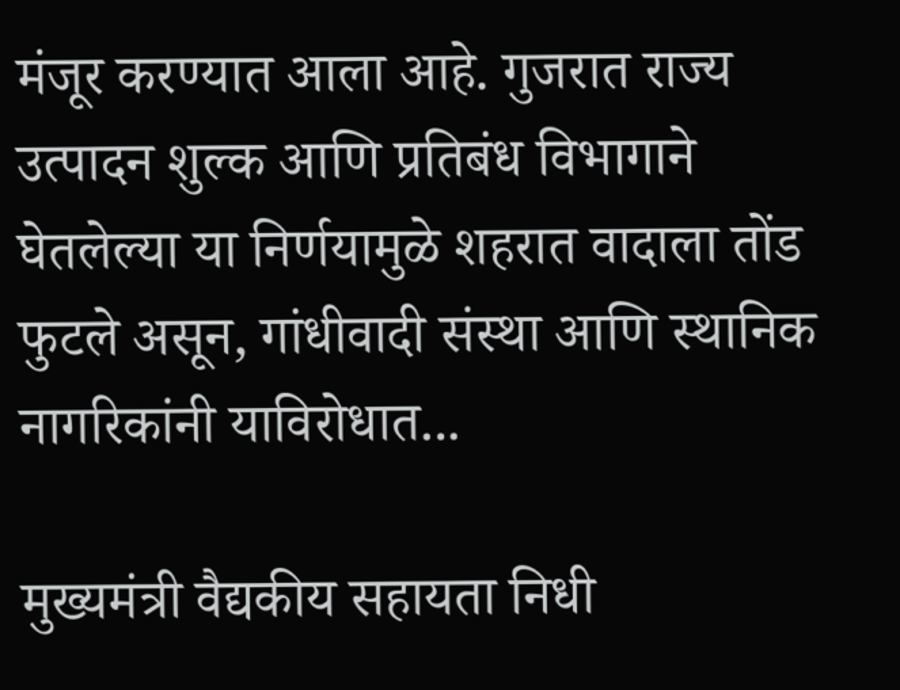मंजूर करण्यात आला आहे. गुजरात राज्य उत्पादन शुल्क आणि प्रतिबंध विभागाने घेतलेल्या या निर्णयामुळे शहरात वादाला तोंड फुटले असून, गांधीवादी संस्था आणि स्थानिक नागरिकांनी याविरोधात...

मुख्यमंत्री वैद्यकीय सहायता निधी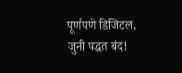पूर्णपणे डिजिटल, जुनी पद्धत बंद!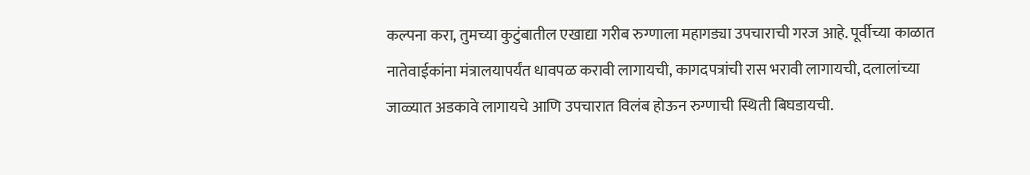कल्पना करा, तुमच्या कुटुंबातील एखाद्या गरीब रुग्णाला महागड्या उपचाराची गरज आहे. पूर्वीच्या काळात नातेवाईकांना मंत्रालयापर्यंत धावपळ करावी लागायची, कागदपत्रांची रास भरावी लागायची, दलालांच्या जाळ्यात अडकावे लागायचे आणि उपचारात विलंब होऊन रुग्णाची स्थिती बिघडायची.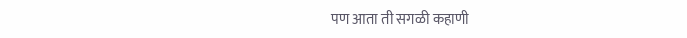पण आता ती सगळी कहाणी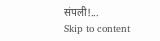संपली!...
Skip to content